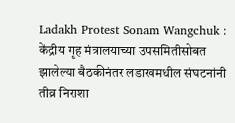Ladakh Protest Sonam Wangchuk : केंद्रीय गृह मंत्रालयाच्या उपसमितीसोबत झालेल्या बैठकीनंतर लडाखमधील संघटनांनी तीव्र निराशा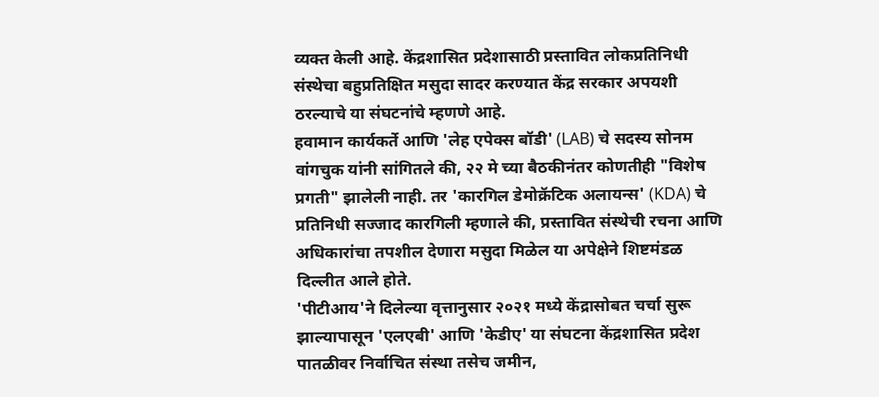व्यक्त केली आहे. केंद्रशासित प्रदेशासाठी प्रस्तावित लोकप्रतिनिधी संस्थेचा बहुप्रतिक्षित मसुदा सादर करण्यात केंद्र सरकार अपयशी ठरल्याचे या संघटनांचे म्हणणे आहे.
हवामान कार्यकर्ते आणि 'लेह एपेक्स बॉडी' (LAB) चे सदस्य सोनम वांगचुक यांनी सांगितले की, २२ मे च्या बैठकीनंतर कोणतीही "विशेष प्रगती" झालेली नाही. तर 'कारगिल डेमोक्रॅटिक अलायन्स' (KDA) चे प्रतिनिधी सज्जाद कारगिली म्हणाले की, प्रस्तावित संस्थेची रचना आणि अधिकारांचा तपशील देणारा मसुदा मिळेल या अपेक्षेने शिष्टमंडळ दिल्लीत आले होते.
'पीटीआय'ने दिलेल्या वृत्तानुसार २०२१ मध्ये केंद्रासोबत चर्चा सुरू झाल्यापासून 'एलएबी' आणि 'केडीए' या संघटना केंद्रशासित प्रदेश पातळीवर निर्वाचित संस्था तसेच जमीन,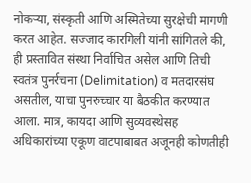नोकऱ्या, संस्कृती आणि अस्मितेच्या सुरक्षेची मागणी करत आहेत. सज्जाद कारगिली यांनी सांगितले की, ही प्रस्तावित संस्था निर्वाचित असेल आणि तिची स्वतंत्र पुनर्रचना (Delimitation) व मतदारसंघ असतील, याचा पुनरुच्चार या बैठकीत करण्यात आला. मात्र, कायदा आणि सुव्यवस्थेसह अधिकारांच्या एकूण वाटपाबाबत अजूनही कोणतीही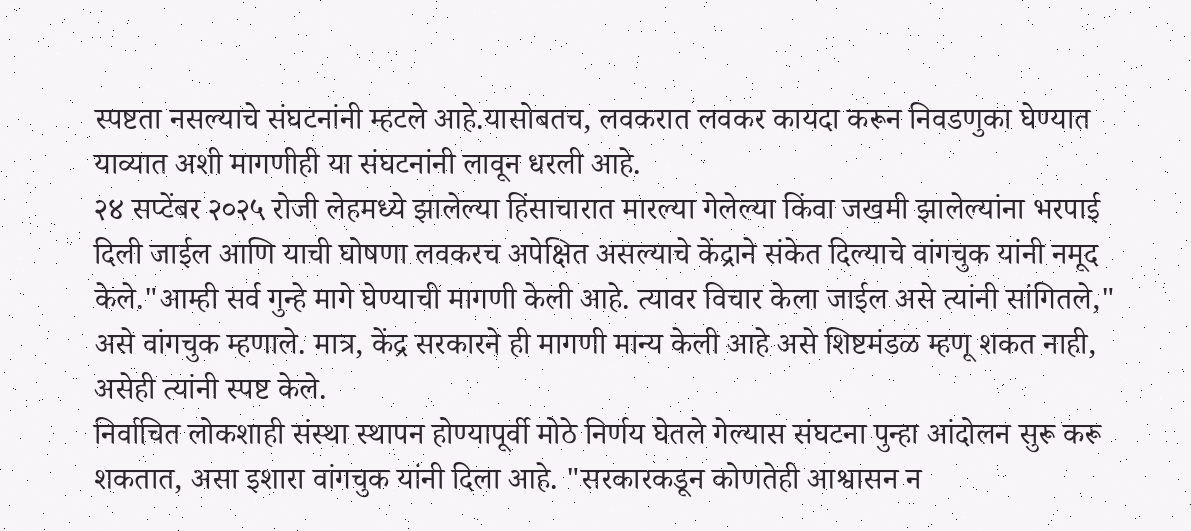स्पष्टता नसल्याचे संघटनांनी म्हटले आहे.यासोबतच, लवकरात लवकर कायदा करून निवडणुका घेण्यात याव्यात अशी मागणीही या संघटनांनी लावून धरली आहे.
२४ सप्टेंबर २०२५ रोजी लेहमध्ये झालेल्या हिंसाचारात मारल्या गेलेल्या किंवा जखमी झालेल्यांना भरपाई दिली जाईल आणि याची घोषणा लवकरच अपेक्षित असल्याचे केंद्राने संकेत दिल्याचे वांगचुक यांनी नमूद केले."आम्ही सर्व गुन्हे मागे घेण्याची मागणी केली आहे. त्यावर विचार केला जाईल असे त्यांनी सांगितले," असे वांगचुक म्हणाले. मात्र, केंद्र सरकारने ही मागणी मान्य केली आहे असे शिष्टमंडळ म्हणू शकत नाही, असेही त्यांनी स्पष्ट केले.
निर्वाचित लोकशाही संस्था स्थापन होण्यापूर्वी मोठे निर्णय घेतले गेल्यास संघटना पुन्हा आंदोलन सुरू करू शकतात, असा इशारा वांगचुक यांनी दिला आहे. "सरकारकडून कोणतेही आश्वासन न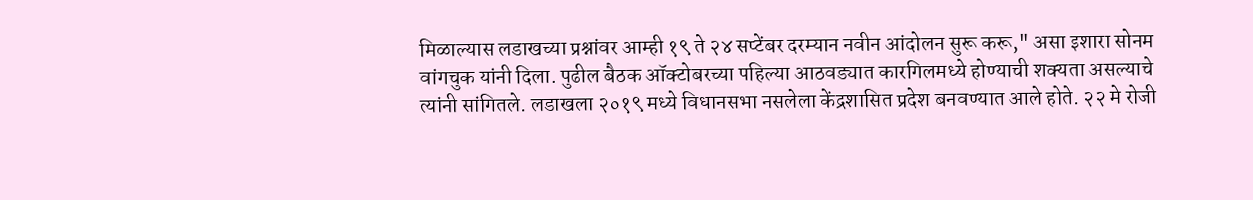मिळाल्यास लडाखच्या प्रश्नांवर आम्ही १९ ते २४ सप्टेंबर दरम्यान नवीन आंदोलन सुरू करू," असा इशारा सोनम वांगचुक यांनी दिला. पुढील बैठक ऑक्टोबरच्या पहिल्या आठवड्यात कारगिलमध्ये होण्याची शक्यता असल्याचे त्यांनी सांगितले. लडाखला २०१९ मध्ये विधानसभा नसलेला केंद्रशासित प्रदेश बनवण्यात आले होते. २२ मे रोजी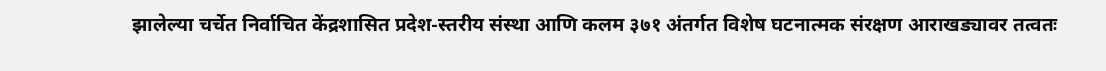झालेल्या चर्चेत निर्वाचित केंद्रशासित प्रदेश-स्तरीय संस्था आणि कलम ३७१ अंतर्गत विशेष घटनात्मक संरक्षण आराखड्यावर तत्वतः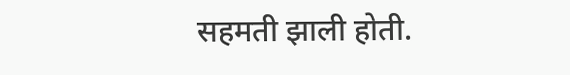सहमती झाली होती.